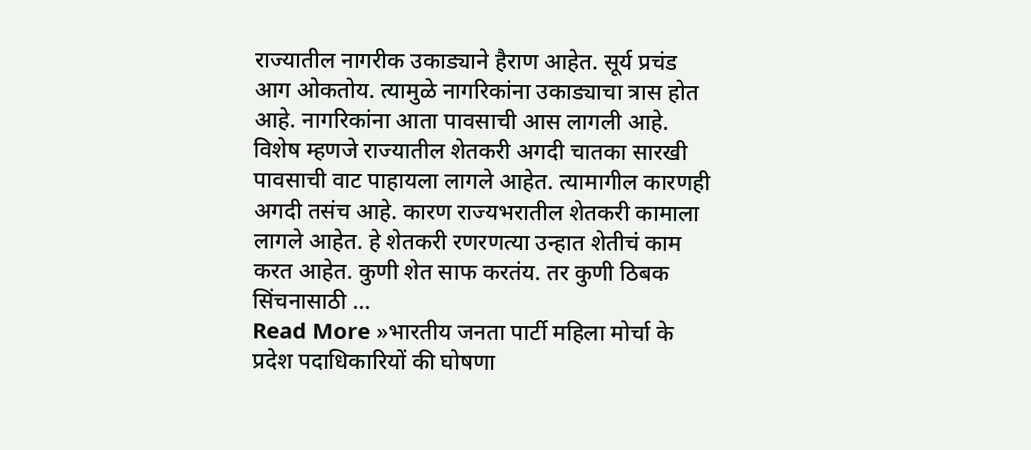राज्यातील नागरीक उकाड्याने हैराण आहेत. सूर्य प्रचंड आग ओकतोय. त्यामुळे नागरिकांना उकाड्याचा त्रास होत आहे. नागरिकांना आता पावसाची आस लागली आहे. विशेष म्हणजे राज्यातील शेतकरी अगदी चातका सारखी पावसाची वाट पाहायला लागले आहेत. त्यामागील कारणही अगदी तसंच आहे. कारण राज्यभरातील शेतकरी कामाला लागले आहेत. हे शेतकरी रणरणत्या उन्हात शेतीचं काम करत आहेत. कुणी शेत साफ करतंय. तर कुणी ठिबक सिंचनासाठी …
Read More »भारतीय जनता पार्टी महिला मोर्चा के प्रदेश पदाधिकारियों की घोषणा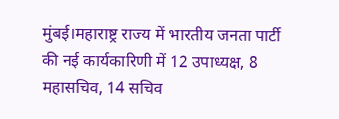मुंबई।महाराष्ट्र राज्य में भारतीय जनता पार्टी की नई कार्यकारिणी में 12 उपाध्यक्ष, 8 महासचिव, 14 सचिव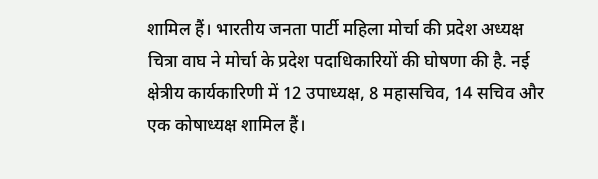शामिल हैं। भारतीय जनता पार्टी महिला मोर्चा की प्रदेश अध्यक्ष चित्रा वाघ ने मोर्चा के प्रदेश पदाधिकारियों की घोषणा की है. नई क्षेत्रीय कार्यकारिणी में 12 उपाध्यक्ष, 8 महासचिव, 14 सचिव और एक कोषाध्यक्ष शामिल हैं।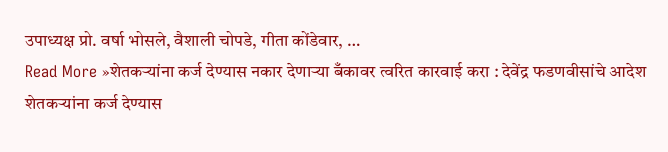उपाध्यक्ष प्रो. वर्षा भोसले, वैशाली चोपडे, गीता कोंडेवार, …
Read More »शेतकऱ्यांना कर्ज देण्यास नकार देणाऱ्या बँकावर त्वरित कारवाई करा : देवेंद्र फडणवीसांचे आदेश
शेतकऱ्यांना कर्ज देण्यास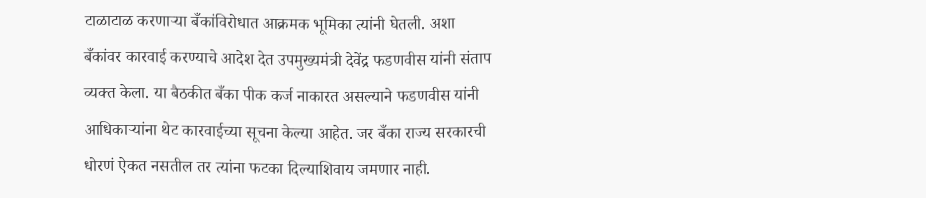टाळाटाळ करणाऱ्या बँकांविरोधात आक्रमक भूमिका त्यांनी घेतली. अशा बँकांवर कारवाई करण्याचे आदेश देत उपमुख्यमंत्री देवेंद्र फडणवीस यांनी संताप व्यक्त केला. या बैठकीत बँका पीक कर्ज नाकारत असल्याने फडणवीस यांनी आधिकाऱ्यांना थेट कारवाईच्या सूचना केल्या आहेत. जर बँका राज्य सरकारची धोरणं ऐकत नसतील तर त्यांना फटका दिल्याशिवाय जमणार नाही.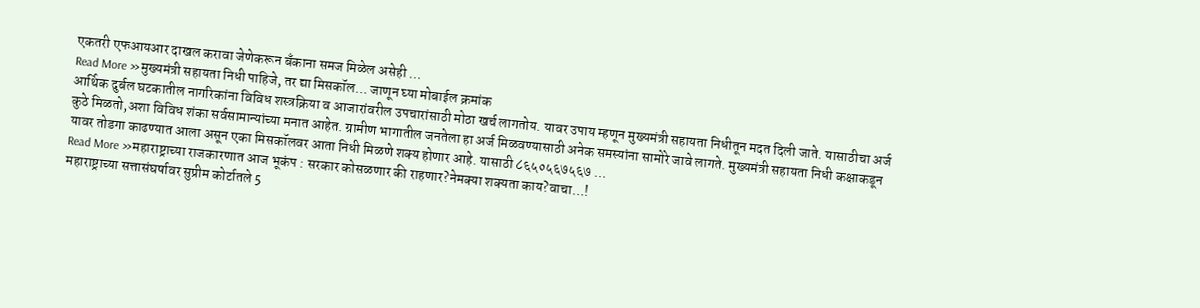एकतरी एफआयआर दाखल करावा जेणेकरून बँकाना समज मिळेल असेही …
Read More »मुख्यमंत्री सहायता निधी पाहिजे, तर द्या मिसकॉल… जाणून घ्या मोबाईल क्रमांक
आर्थिक दुर्बल घटकातील नागरिकांना विविध शस्त्रक्रिया व आजारांवरील उपचारांसाठी मोठा खर्च लागतोय. यावर उपाय म्हणून मुख्यमंत्री सहायता निधीतून मदत दिली जाते. यासाठीचा अर्ज कुठे मिळतो,अशा विविध शंका सर्वसामान्यांच्या मनात आहेत. ग्रामीण भागातील जनतेला हा अर्ज मिळवण्यासाठी अनेक समस्यांना सामोरे जावे लागते. मुख्यमंत्री सहायता निधी कक्षाकडून यावर तोडगा काढण्यात आला असून एका मिसकॉलवर आता निधी मिळणे शक्य होणार आहे. यासाठी ८६५०५६७५६७ …
Read More »महाराष्ट्राच्या राजकारणात आज भूकंप : सरकार कोसळणार की राहणार?नेमक्या शक्यता काय?वाचा…!
महाराष्ट्राच्या सत्तासंघर्षावर सुप्रीम कोर्टातले 5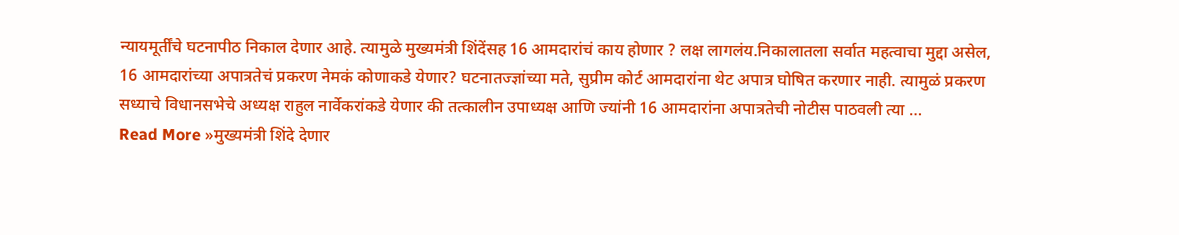न्यायमूर्तींचे घटनापीठ निकाल देणार आहे. त्यामुळे मुख्यमंत्री शिंदेंसह 16 आमदारांचं काय होणार ? लक्ष लागलंय.निकालातला सर्वात महत्वाचा मुद्दा असेल, 16 आमदारांच्या अपात्रतेचं प्रकरण नेमकं कोणाकडे येणार? घटनातज्ज्ञांच्या मते, सुप्रीम कोर्ट आमदारांना थेट अपात्र घोषित करणार नाही. त्यामुळं प्रकरण सध्याचे विधानसभेचे अध्यक्ष राहुल नार्वेकरांकडे येणार की तत्कालीन उपाध्यक्ष आणि ज्यांनी 16 आमदारांना अपात्रतेची नोटीस पाठवली त्या …
Read More »मुख्यमंत्री शिंदे देणार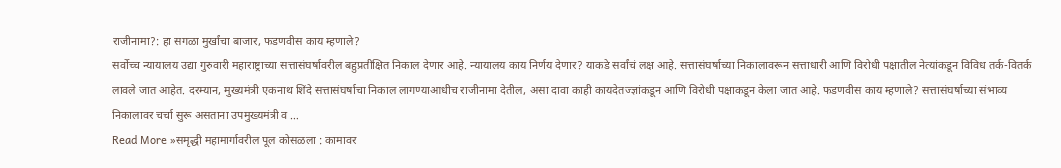राजीनामा?: हा सगळा मुर्खांचा बाजार, फडणवीस काय म्हणाले?
सर्वोच्च न्यायालय उद्या गुरुवारी महाराष्ट्राच्या सत्तासंघर्षावरील बहुप्रतीक्षित निकाल देणार आहे. न्यायालय काय निर्णय देणार? याकडे सर्वांचं लक्ष आहे. सत्तासंघर्षाच्या निकालावरून सत्ताधारी आणि विरोधी पक्षातील नेत्यांकडून विविध तर्क-वितर्क लावले जात आहेत. दरम्यान, मुख्यमंत्री एकनाथ शिंदे सत्तासंघर्षाचा निकाल लागण्याआधीच राजीनामा देतील, असा दावा काही कायदेतज्ज्ञांकडून आणि विरोधी पक्षाकडून केला जात आहे. फडणवीस काय म्हणाले? सत्तासंघर्षाच्या संभाव्य निकालावर चर्चा सुरू असताना उपमुख्यमंत्री व …
Read More »समृद्धी महामार्गावरील पूल कोसळला : कामावर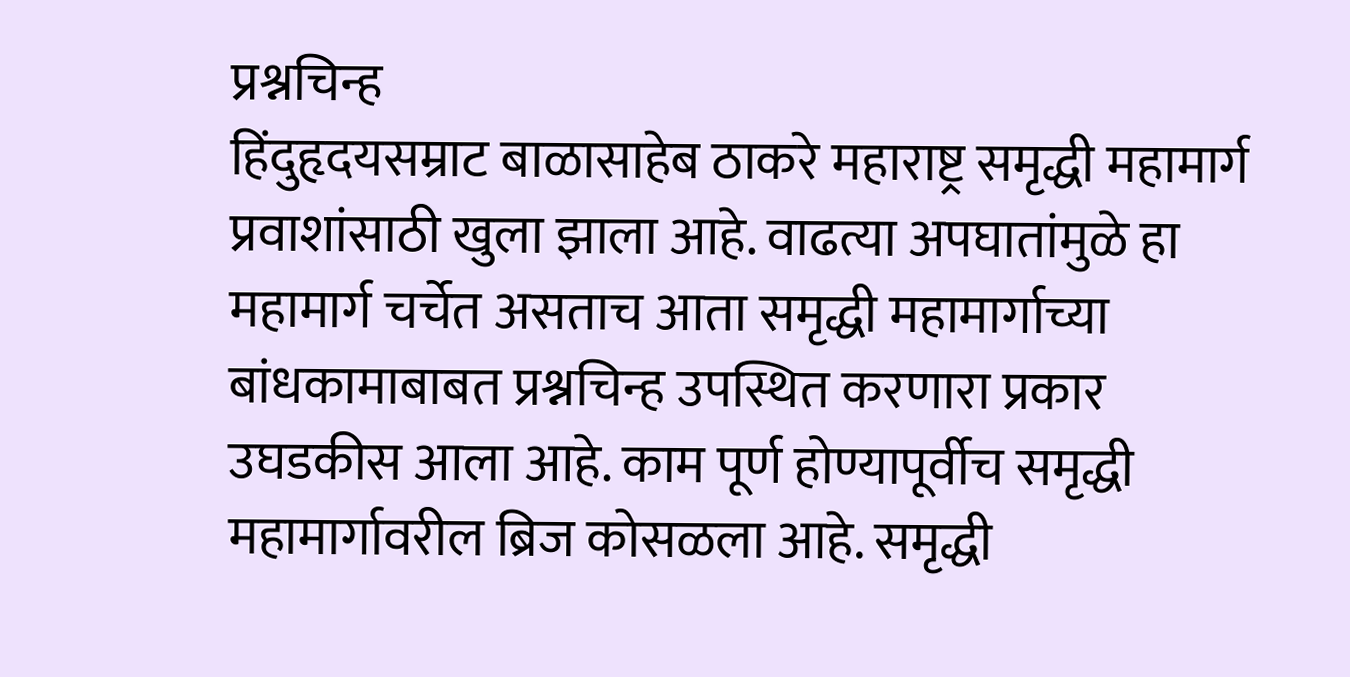प्रश्नचिन्ह
हिंदुहृदयसम्राट बाळासाहेब ठाकरे महाराष्ट्र समृद्धी महामार्ग प्रवाशांसाठी खुला झाला आहे. वाढत्या अपघातांमुळे हा महामार्ग चर्चेत असताच आता समृद्धी महामार्गाच्या बांधकामाबाबत प्रश्नचिन्ह उपस्थित करणारा प्रकार उघडकीस आला आहे. काम पूर्ण होण्यापूर्वीच समृद्धी महामार्गावरील ब्रिज कोसळला आहे. समृद्धी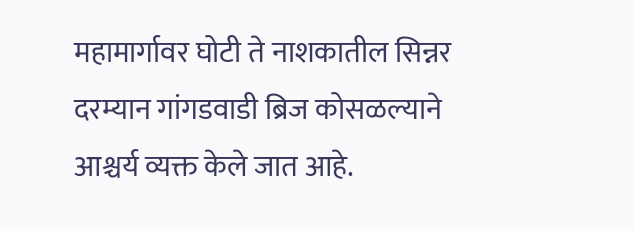महामार्गावर घोटी ते नाशकातील सिन्नर दरम्यान गांगडवाडी ब्रिज कोसळल्याने आश्चर्य व्यक्त केले जात आहे.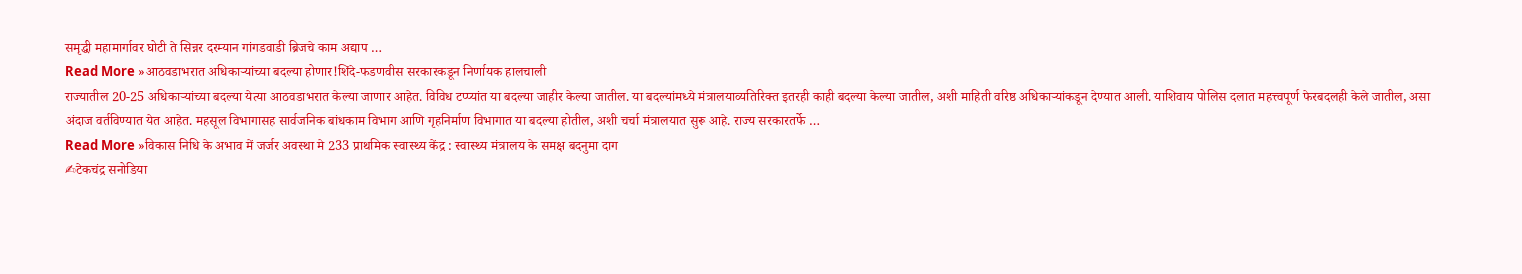समृद्धी महामार्गावर घोटी ते सिन्नर दरम्यान गांगडवाडी ब्रिजचे काम अद्याप …
Read More »आठवडाभरात अधिकाऱ्यांच्या बदल्या होणार!शिंदे-फडणवीस सरकारकडून निर्णायक हालचाली
राज्यातील 20-25 अधिकाऱ्यांच्या बदल्या येत्या आठवडाभरात केल्या जाणार आहेत. विविध टप्प्यांत या बदल्या जाहीर केल्या जातील. या बदल्यांमध्ये मंत्रालयाव्यतिरिक्त इतरही काही बदल्या केल्या जातील, अशी माहिती वरिष्ठ अधिकाऱ्यांकडून देण्यात आली. याशिवाय पोलिस दलात महत्त्वपूर्ण फेरबदलही केले जातील, असा अंदाज वर्तविण्यात येत आहेत. महसूल विभागासह सार्वजनिक बांधकाम विभाग आणि गृहनिर्माण विभागात या बदल्या होतील, अशी चर्चा मंत्रालयात सुरू आहे. राज्य सरकारतर्फे …
Read More »विकास निधि के अभाव में जर्जर अवस्था मे 233 प्राथमिक स्वास्थ्य केंद्र : स्वास्थ्य मंत्रालय के समक्ष बदनुमा दाग
✍टेकचंद्र सनोडिया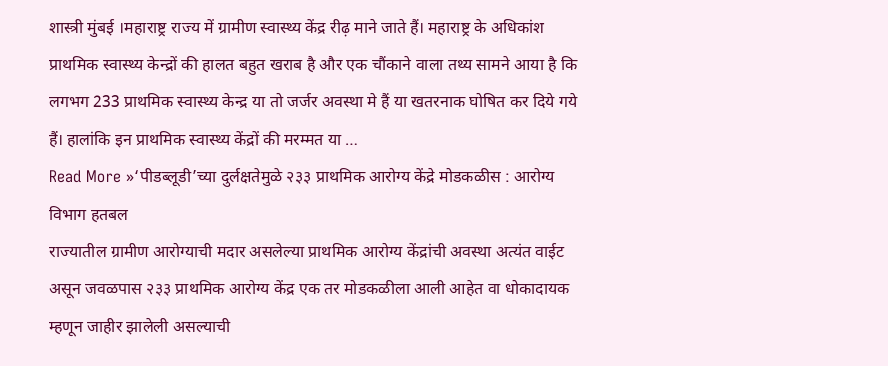शास्त्री मुंबई ।महाराष्ट्र राज्य में ग्रामीण स्वास्थ्य केंद्र रीढ़ माने जाते हैं। महाराष्ट्र के अधिकांश प्राथमिक स्वास्थ्य केन्द्रों की हालत बहुत खराब है और एक चौंकाने वाला तथ्य सामने आया है कि लगभग 233 प्राथमिक स्वास्थ्य केन्द्र या तो जर्जर अवस्था मे हैं या खतरनाक घोषित कर दिये गये हैं। हालांकि इन प्राथमिक स्वास्थ्य केंद्रों की मरम्मत या …
Read More »‘पीडब्लूडी’च्या दुर्लक्षतेमुळे २३३ प्राथमिक आरोग्य केंद्रे मोडकळीस : आरोग्य विभाग हतबल
राज्यातील ग्रामीण आरोग्याची मदार असलेल्या प्राथमिक आरोग्य केंद्रांची अवस्था अत्यंत वाईट असून जवळपास २३३ प्राथमिक आरोग्य केंद्र एक तर मोडकळीला आली आहेत वा धोकादायक म्हणून जाहीर झालेली असल्याची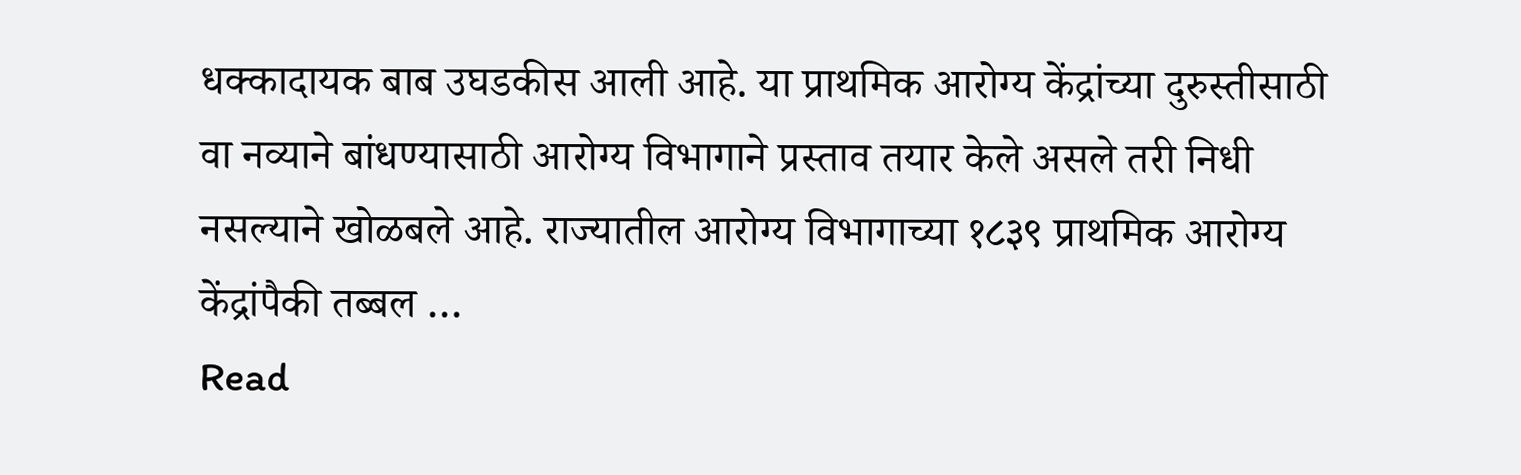धक्कादायक बाब उघडकीस आली आहे. या प्राथमिक आरोग्य केंद्रांच्या दुरुस्तीसाठी वा नव्याने बांधण्यासाठी आरोग्य विभागाने प्रस्ताव तयार केले असले तरी निधी नसल्याने खोळबले आहे. राज्यातील आरोग्य विभागाच्या १८३९ प्राथमिक आरोग्य केंद्रांपैकी तब्बल …
Read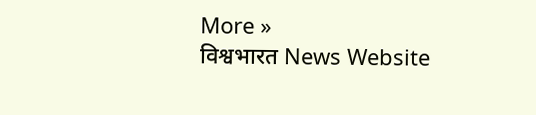More »
विश्वभारत News Website